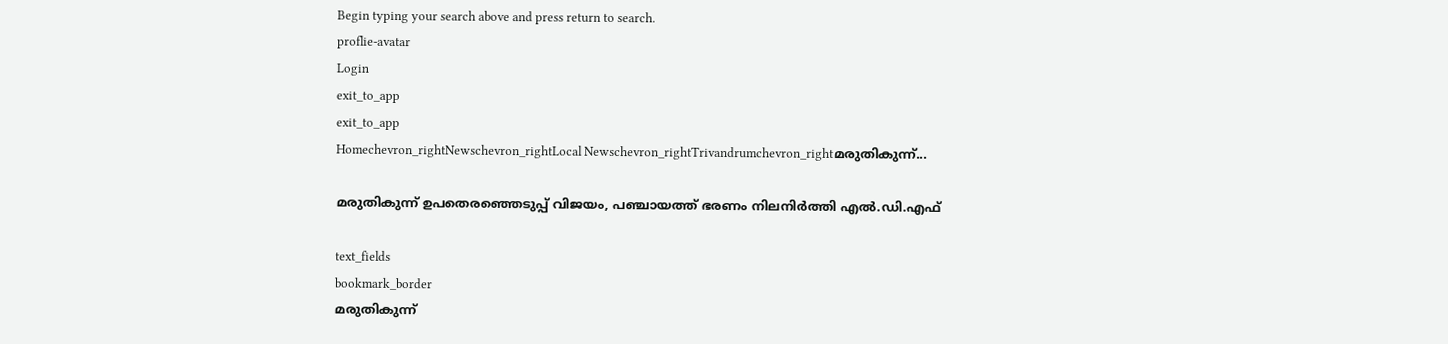Begin typing your search above and press return to search.
proflie-avatar
Login
exit_to_app
exit_to_app
Homechevron_rightNewschevron_rightLocal Newschevron_rightTrivandrumchevron_rightമരുതികുന്ന്...

മരുതികുന്ന് ഉപതെരഞ്ഞെടുപ്പ് വിജയം, പഞ്ചായത്ത് ഭരണം നിലനിർത്തി എൽ.ഡി.എഫ്

text_fields
bookmark_border
മരുതികുന്ന്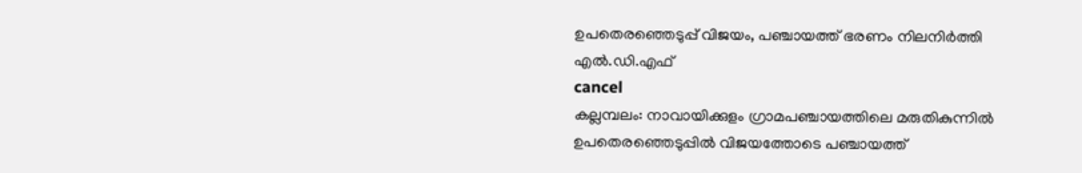ഉപതെരഞ്ഞെടുപ്പ് വിജയം, പഞ്ചായത്ത് ഭരണം നിലനിർത്തി എൽ.ഡി.എഫ്
cancel
കല്ലമ്പലം: നാവായിക്കുളം ഗ്രാമപഞ്ചായത്തിലെ മരുതികുന്നിൽ ഉപതെരഞ്ഞെടുപ്പിൽ വിജയത്തോടെ പഞ്ചായത്ത്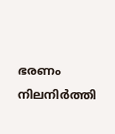ഭരണം നിലനിർത്തി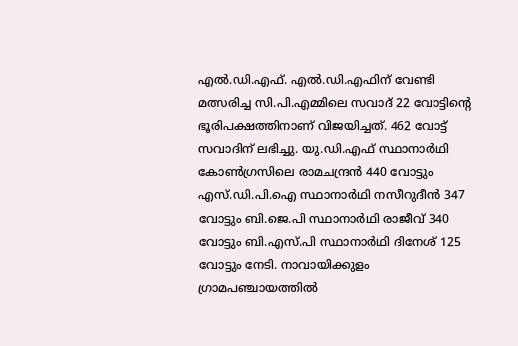എൽ.ഡി.എഫ്. എൽ.ഡി.എഫിന് വേണ്ടി മത്സരിച്ച സി.പി.എമ്മിലെ സവാദ് 22 വോട്ടിന്‍റെ ഭൂരിപക്ഷത്തിനാണ് വിജയിച്ചത്. 462 വോട്ട് സവാദിന് ലഭിച്ചു. യു.ഡി.എഫ് സ്ഥാനാർഥി കോൺഗ്രസിലെ രാമചന്ദ്രൻ 440 വോട്ടും എസ്.ഡി.പി.ഐ സ്ഥാനാർഥി നസീറുദീൻ 347 വോട്ടും ബി.ജെ.പി സ്ഥാനാർഥി രാജീവ് 340 വോട്ടും ബി.എസ്.പി സ്ഥാനാർഥി ദിനേശ് 125 വോട്ടും നേടി. നാവായിക്കുളം ഗ്രാമപഞ്ചായത്തിൽ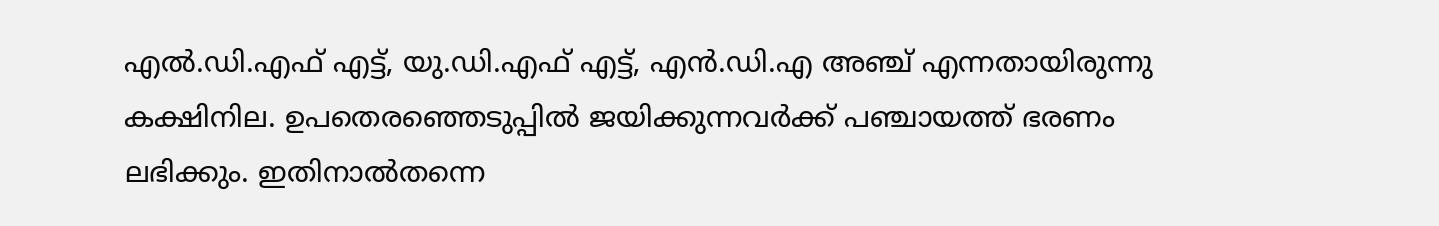എൽ.ഡി.എഫ് എട്ട്, യു.ഡി.എഫ് എട്ട്, എൻ.ഡി.എ അഞ്ച് എന്നതായിരുന്നു കക്ഷിനില. ഉപതെരഞ്ഞെടുപ്പിൽ ജയിക്കുന്നവർക്ക് പഞ്ചായത്ത് ഭരണം ലഭിക്കും. ഇതിനാൽതന്നെ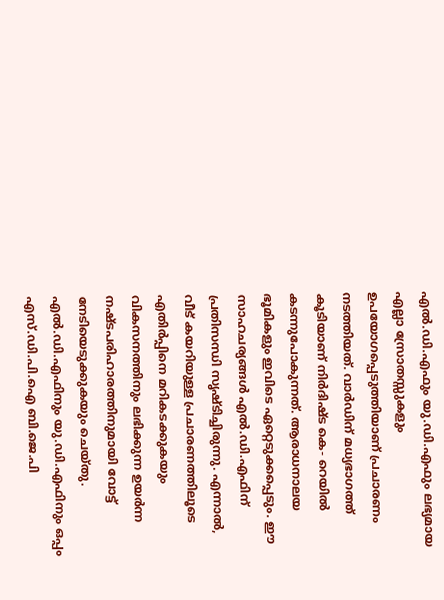എൽ.ഡി.എഫും യു.ഡി.എഫും ലഭ്യമായ എല്ലാ സ്രോതസ്സുകളും ഉപയോഗപ്പെടുത്തിയാണ് പ്രചാരണം നടത്തിയത്. വാർഡിന് മധ്യഭാഗത്ത് കൂടിയാണ് നിർദിഷ്ട കെ- റെയിൽ കടന്നുപോകുന്നത്. ആരാധനാലയ ഭൂമികളും ഇവിടെ ഏറ്റെടുക്കപ്പെടും. ഈ സാഹചര്യങ്ങൾ എൽ.ഡി.എഫിന് പ്രതിസന്ധി സൃഷ്ടിച്ചിരുന്നു. എന്നാൽ, വീട് കയറിയുള്ള പ്രചാരണത്തിലൂടെ എതിർപ്പിനെ മറികടക്കുകയും വികസനത്തിനും ലഭിക്കുന്ന ഉയർന്ന നഷ്ടപരിഹാരത്തിനുമായി വോട്ട് നേടിയെടുക്കുകയും ചെയ്തു. എൽ.ഡി.എഫിനും യു.ഡി.എഫിനും ഒപ്പം എസ്.ഡി.പി.ഐ ബി.ജെ.പി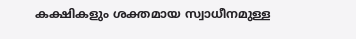കക്ഷികളും ശക്തമായ സ്വാധീനമുള്ള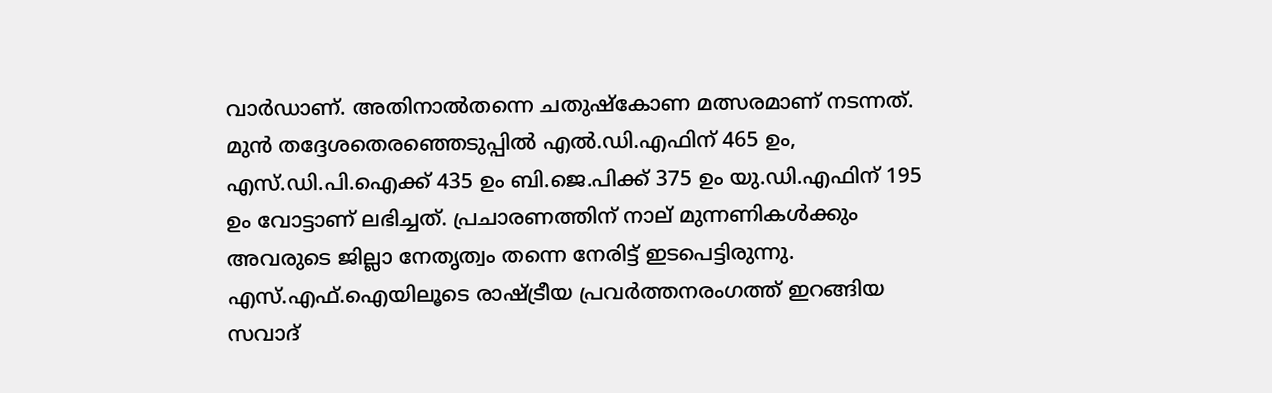വാർഡാണ്. അതിനാൽതന്നെ ചതുഷ്കോണ മത്സരമാണ് നടന്നത്. മുൻ തദ്ദേശതെരഞ്ഞെടുപ്പിൽ എൽ.ഡി.എഫിന് 465 ഉം, എസ്.ഡി.പി.ഐക്ക് 435 ഉം ബി.ജെ.പിക്ക് 375 ഉം യു.ഡി.എഫിന് 195 ഉം വോട്ടാണ് ലഭിച്ചത്. പ്രചാരണത്തിന് നാല് മുന്നണികൾക്കും അവരുടെ ജില്ലാ നേതൃത്വം തന്നെ നേരിട്ട് ഇടപെട്ടിരുന്നു. എസ്.എഫ്.ഐയിലൂടെ രാഷ്ട്രീയ പ്രവർത്തനരംഗത്ത് ഇറങ്ങിയ സവാദ്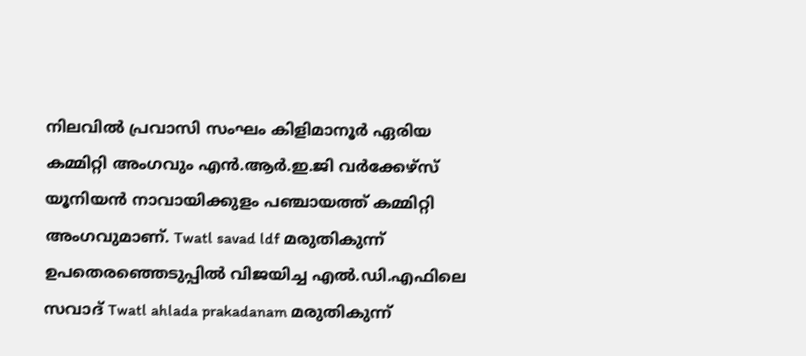നിലവിൽ പ്രവാസി സംഘം കിളിമാനൂർ ഏരിയ കമ്മിറ്റി അംഗവും എൻ.ആർ.ഇ.ജി വർക്കേഴ്സ് യൂനിയൻ നാവായിക്കുളം പഞ്ചായത്ത് കമ്മിറ്റി അംഗവുമാണ്. Twatl savad ldf മരുതികുന്ന് ഉപതെരഞ്ഞെടുപ്പിൽ വിജയിച്ച എൽ.ഡി.എഫിലെ സവാദ് Twatl ahlada prakadanam മരുതികുന്ന്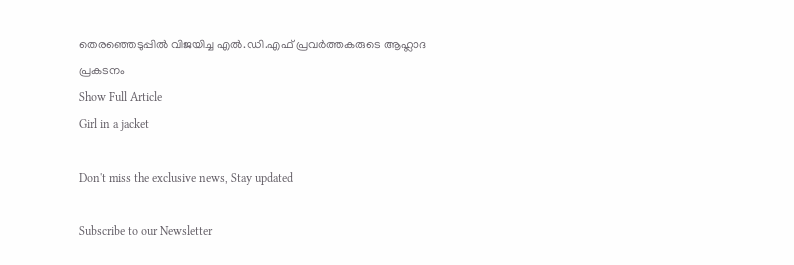തെരഞ്ഞെടുപ്പിൽ വിജയിച്ച എൽ.ഡി.എഫ് പ്രവർത്തകരുടെ ആഹ്ലാദ പ്രകടനം
Show Full Article
Girl in a jacket

Don't miss the exclusive news, Stay updated

Subscribe to our Newsletter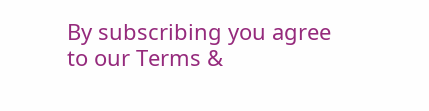By subscribing you agree to our Terms &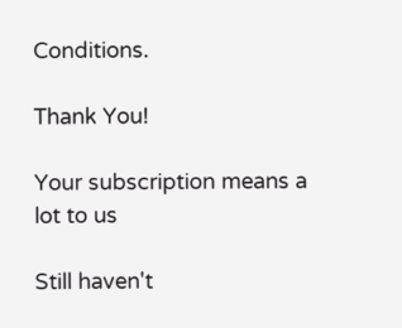Conditions.

Thank You!

Your subscription means a lot to us

Still haven't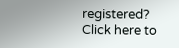registered? Click here to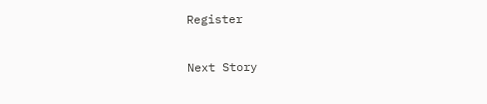Register

Next Story